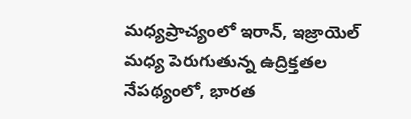మధ్యప్రాచ్యంలో ఇరాన్, ఇజ్రాయెల్ మధ్య పెరుగుతున్న ఉద్రిక్తతల నేపథ్యంలో, భారత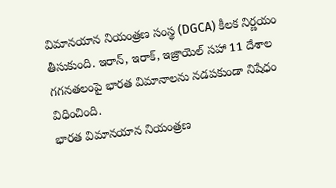విమానయాన నియంత్రణ సంస్థ (DGCA) కీలక నిర్ణయం తీసుకుంది. ఇరాన్, ఇరాక్, ఇజ్రాయెల్ సహా 11 దేశాల గగనతలంపై భారత విమానాలను నడపకుండా నిషేధం విధించింది.
భారత విమానయాన నియంత్రణ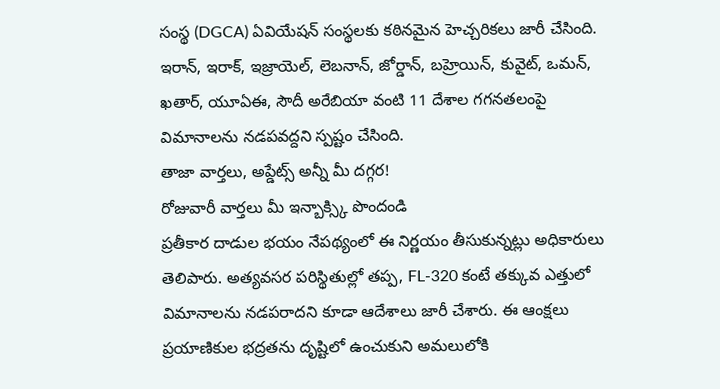సంస్థ (DGCA) ఏవియేషన్ సంస్థలకు కఠినమైన హెచ్చరికలు జారీ చేసింది. ఇరాన్, ఇరాక్, ఇజ్రాయెల్, లెబనాన్, జోర్డాన్, బహ్రెయిన్, కువైట్, ఒమన్, ఖతార్, యూఏఈ, సౌదీ అరేబియా వంటి 11 దేశాల గగనతలంపై విమానాలను నడపవద్దని స్పష్టం చేసింది.
తాజా వార్తలు, అప్డేట్స్ అన్నీ మీ దగ్గర!
రోజువారీ వార్తలు మీ ఇన్బాక్స్కి పొందండి
ప్రతీకార దాడుల భయం నేపథ్యంలో ఈ నిర్ణయం తీసుకున్నట్లు అధికారులు తెలిపారు. అత్యవసర పరిస్థితుల్లో తప్ప, FL-320 కంటే తక్కువ ఎత్తులో విమానాలను నడపరాదని కూడా ఆదేశాలు జారీ చేశారు. ఈ ఆంక్షలు ప్రయాణికుల భద్రతను దృష్టిలో ఉంచుకుని అమలులోకి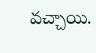వచ్చాయి.